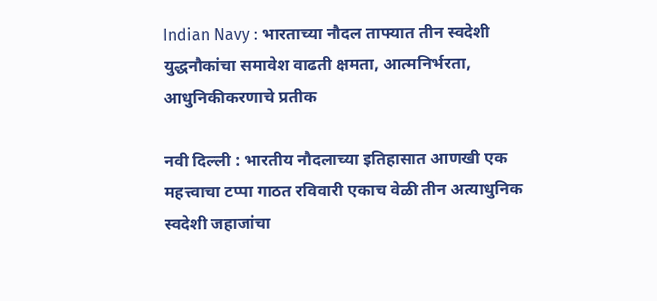Indian Navy : भारताच्या नौदल ताफ्यात तीन स्वदेशी युद्धनौकांचा समावेश वाढती क्षमता, आत्मनिर्भरता, आधुनिकीकरणाचे प्रतीक

नवी दिल्ली : भारतीय नौदलाच्या इतिहासात आणखी एक महत्त्वाचा टप्पा गाठत रविवारी एकाच वेळी तीन अत्याधुनिक स्वदेशी जहाजांचा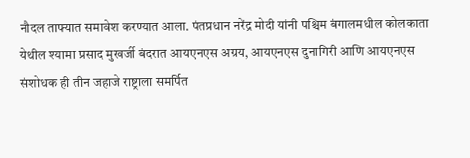नौदल ताफ्यात समावेश करण्यात आला. पंतप्रधान नरेंद्र मोदी यांनी पश्चिम बंगालमधील कोलकाता येथील श्यामा प्रसाद मुखर्जी बंदरात आयएनएस अग्रय, आयएनएस दुनागिरी आणि आयएनएस संशोधक ही तीन जहाजे राष्ट्राला समर्पित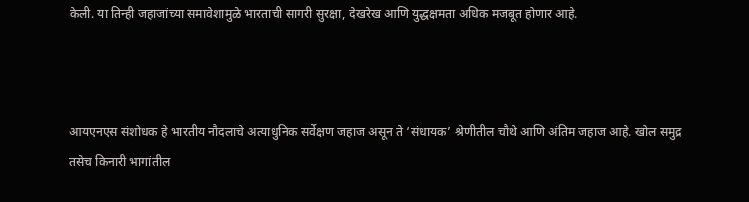केली. या तिन्ही जहाजांच्या समावेशामुळे भारताची सागरी सुरक्षा, देखरेख आणि युद्धक्षमता अधिक मजबूत होणार आहे.



आयएनएस संशोधक हे भारतीय नौदलाचे अत्याधुनिक सर्वेक्षण जहाज असून ते ‘संधायक’ श्रेणीतील चौथे आणि अंतिम जहाज आहे. खोल समुद्र तसेच किनारी भागांतील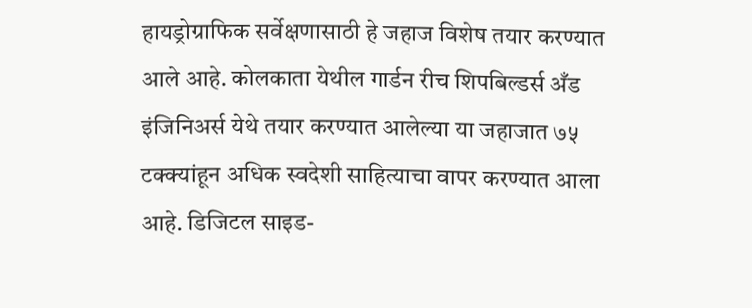हायड्रोग्राफिक सर्वेक्षणासाठी हे जहाज विशेष तयार करण्यात आले आहे. कोलकाता येथील गार्डन रीच शिपबिल्डर्स अँड इंजिनिअर्स येथे तयार करण्यात आलेल्या या जहाजात ७५ टक्क्यांहून अधिक स्वदेशी साहित्याचा वापर करण्यात आला आहे. डिजिटल साइड-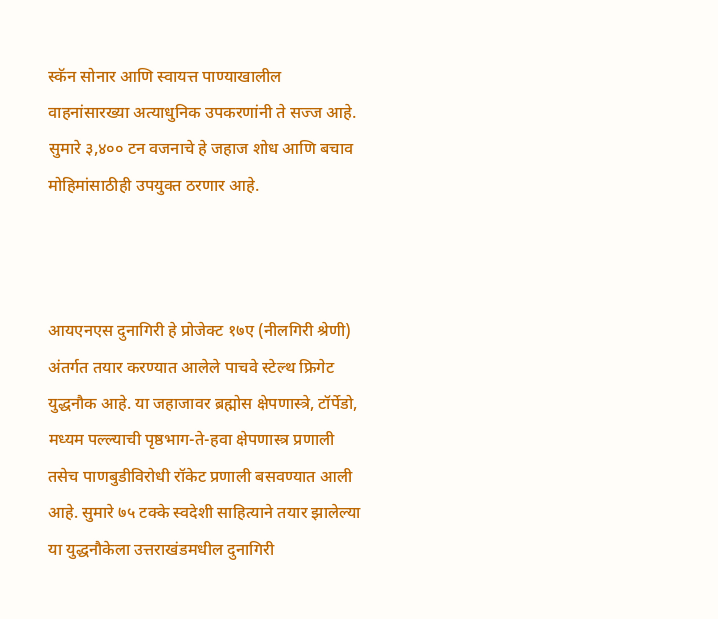स्कॅन सोनार आणि स्वायत्त पाण्याखालील वाहनांसारख्या अत्याधुनिक उपकरणांनी ते सज्ज आहे. सुमारे ३,४०० टन वजनाचे हे जहाज शोध आणि बचाव मोहिमांसाठीही उपयुक्त ठरणार आहे.



आयएनएस दुनागिरी हे प्रोजेक्ट १७ए (नीलगिरी श्रेणी) अंतर्गत तयार करण्यात आलेले पाचवे स्टेल्थ फ्रिगेट युद्धनौक आहे. या जहाजावर ब्रह्मोस क्षेपणास्त्रे, टॉर्पेडो, मध्यम पल्ल्याची पृष्ठभाग-ते-हवा क्षेपणास्त्र प्रणाली तसेच पाणबुडीविरोधी रॉकेट प्रणाली बसवण्यात आली आहे. सुमारे ७५ टक्के स्वदेशी साहित्याने तयार झालेल्या या युद्धनौकेला उत्तराखंडमधील दुनागिरी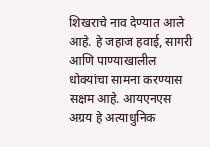शिखराचे नाव देण्यात आले आहे. हे जहाज हवाई, सागरी आणि पाण्याखालील धोक्यांचा सामना करण्यास सक्षम आहे. आयएनएस अग्रय हे अत्याधुनिक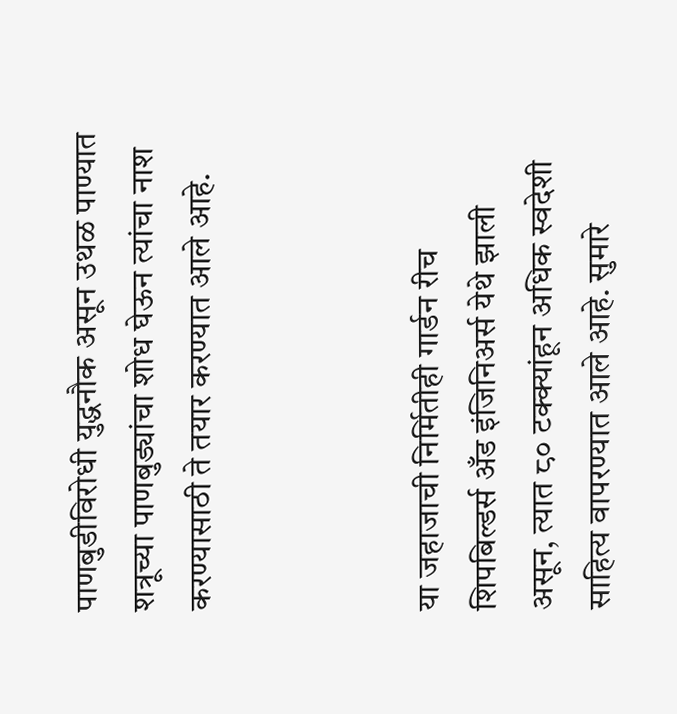पाणबुडीविरोधी युद्धनौक असून उथळ पाण्यात शत्रूच्या पाणबुड्यांचा शोध घेऊन त्यांचा नाश करण्यासाठी ते तयार करण्यात आले आहे.



या जहाजाची निर्मितीही गार्डन रीच शिपबिल्डर्स अँड इंजिनिअर्स येथे झाली असून, त्यात ८० टक्क्यांहून अधिक स्वदेशी साहित्य वापरण्यात आले आहे. सुमारे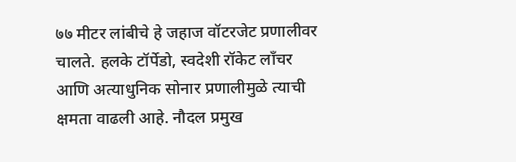७७ मीटर लांबीचे हे जहाज वॉटरजेट प्रणालीवर चालते. हलके टॉर्पेडो, स्वदेशी रॉकेट लाँचर आणि अत्याधुनिक सोनार प्रणालीमुळे त्याची क्षमता वाढली आहे. नौदल प्रमुख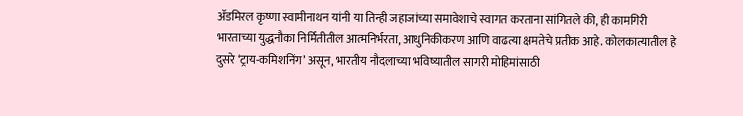ॲडमिरल कृष्णा स्वामीनाथन यांनी या तिन्ही जहाजांच्या समावेशाचे स्वागत करताना सांगितले की, ही कामगिरी भारताच्या युद्धनौका निर्मितीतील आत्मनिर्भरता, आधुनिकीकरण आणि वाढत्या क्षमतेचे प्रतीक आहे. कोलकात्यातील हे दुसरे ‘ट्राय-कमिशनिंग’ असून, भारतीय नौदलाच्या भविष्यातील सागरी मोहिमांसाठी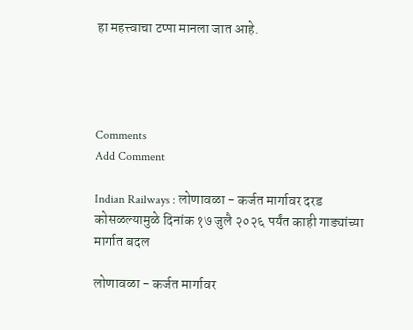हा महत्त्वाचा टप्पा मानला जात आहे.




Comments
Add Comment

Indian Railways : लोणावळा - कर्जत मार्गावर दरड कोसळल्यामुळे दिनांक १७ जुलै २०२६ पर्यंत काही गाड्यांच्या मार्गात बदल

लोणावळा - कर्जत मार्गावर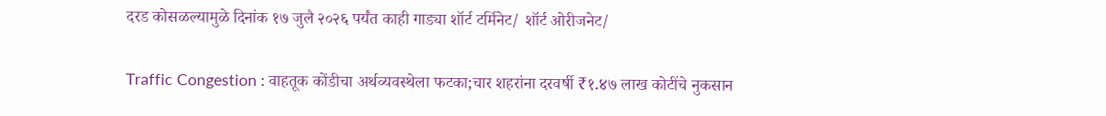दरड कोसळल्यामुळे दिनांक १७ जुलै २०२६ पर्यंत काही गाड्या शॉर्ट टर्मिनेट/ शॉर्ट ओरीजनेट/

Traffic Congestion : वाहतूक कोंडीचा अर्थव्यवस्थेला फटका;चार शहरांना दरवर्षी ₹१.४७ लाख कोटींचे नुकसान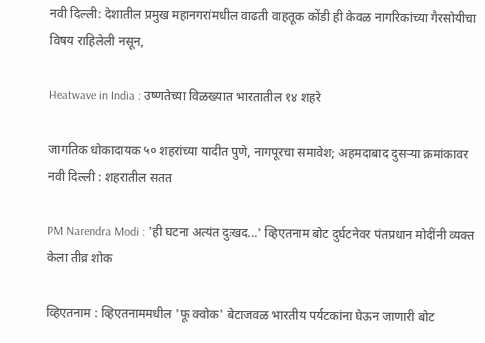नवी दिल्ली: देशातील प्रमुख महानगरांमधील वाढती वाहतूक कोंडी ही केवळ नागरिकांच्या गैरसोयीचा विषय राहिलेली नसून,

Heatwave in India : उष्णतेच्या विळख्यात भारतातील १४ शहरे

जागतिक धोकादायक ५० शहरांच्या यादीत पुणे, नागपूरचा समावेश; अहमदाबाद दुसऱ्या क्रमांकावर नवी दिल्ली : शहरातील सतत

PM Narendra Modi : 'ही घटना अत्यंत दुःखद...' व्हिएतनाम बोट दुर्घटनेवर पंतप्रधान मोदींनी व्यक्त केला तीव्र शोक

व्हिएतनाम : व्हिएतनाममधील 'फू क्वोक' बेटाजवळ भारतीय पर्यटकांना घेऊन जाणारी बोट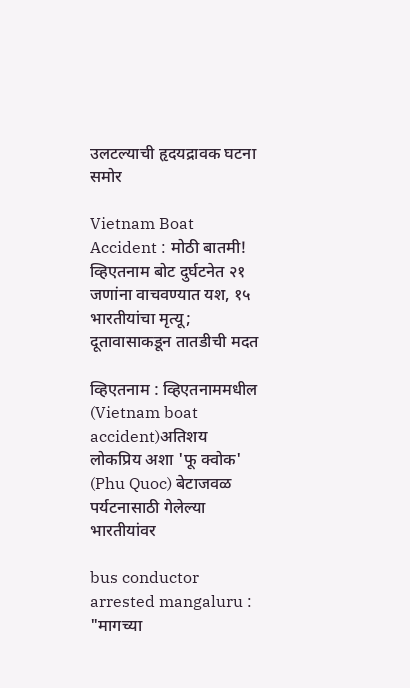उलटल्याची हृदयद्रावक घटना समोर

Vietnam Boat Accident : मोठी बातमी! व्हिएतनाम बोट दुर्घटनेत २१ जणांना वाचवण्यात यश, १५ भारतीयांचा मृत्यू; दूतावासाकडून तातडीची मदत

व्हिएतनाम : व्हिएतनाममधील (Vietnam boat accident)अतिशय लोकप्रिय अशा 'फू क्वोक' (Phu Quoc) बेटाजवळ पर्यटनासाठी गेलेल्या भारतीयांवर

bus conductor arrested mangaluru : "मागच्या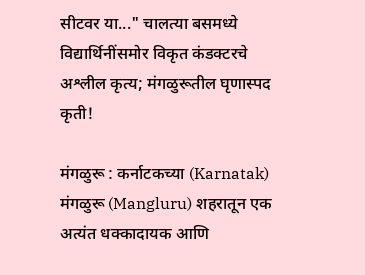सीटवर या..." चालत्या बसमध्ये विद्यार्थिनींसमोर विकृत कंडक्टरचे अश्लील कृत्य; मंगळुरूतील घृणास्पद कृती!

मंगळुरू : कर्नाटकच्या (Karnatak) मंगळुरू (Mangluru) शहरातून एक अत्यंत धक्कादायक आणि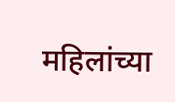महिलांच्या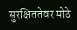सुरक्षिततेवर मोठे